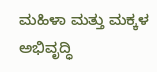ಮಹಿಳಾ ಮತ್ತು ಮಕ್ಕಳ ಅಭಿವೃದ್ಧಿ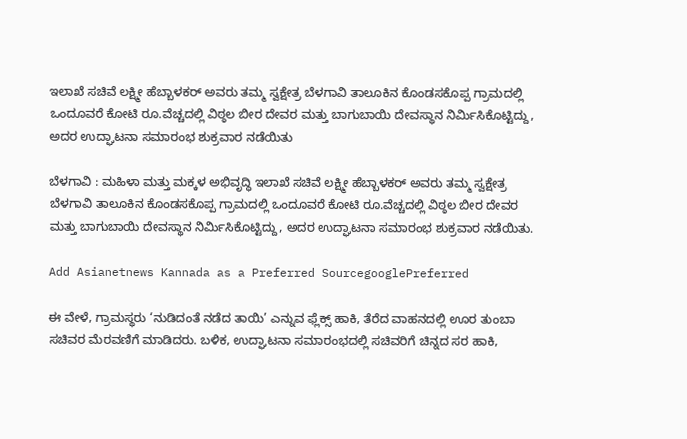ಇಲಾಖೆ ಸಚಿವೆ ಲಕ್ಷ್ಮೀ ಹೆಬ್ಬಾಳಕರ್‌ ಅವರು ತಮ್ಮ ಸ್ವಕ್ಷೇತ್ರ ಬೆಳಗಾವಿ ತಾಲೂಕಿನ ಕೊಂಡಸಕೊಪ್ಪ ಗ್ರಾಮದಲ್ಲಿ ಒಂದೂವರೆ ಕೋಟಿ ರೂ.ವೆಚ್ಚದಲ್ಲಿ ವಿಠ್ಠಲ ಬೀರ ದೇವರ ಮತ್ತು ಬಾಗುಬಾಯಿ ದೇವಸ್ಥಾನ ನಿರ್ಮಿಸಿಕೊಟ್ಟಿದ್ದು, ಅದರ ಉದ್ಘಾಟನಾ ಸಮಾರಂಭ ಶುಕ್ರವಾರ ನಡೆಯಿತು

ಬೆಳಗಾವಿ : ಮಹಿಳಾ ಮತ್ತು ಮಕ್ಕಳ ಅಭಿವೃದ್ಧಿ ಇಲಾಖೆ ಸಚಿವೆ ಲಕ್ಷ್ಮೀ ಹೆಬ್ಬಾಳಕರ್‌ ಅವರು ತಮ್ಮ ಸ್ವಕ್ಷೇತ್ರ ಬೆಳಗಾವಿ ತಾಲೂಕಿನ ಕೊಂಡಸಕೊಪ್ಪ ಗ್ರಾಮದಲ್ಲಿ ಒಂದೂವರೆ ಕೋಟಿ ರೂ.ವೆಚ್ಚದಲ್ಲಿ ವಿಠ್ಠಲ ಬೀರ ದೇವರ ಮತ್ತು ಬಾಗುಬಾಯಿ ದೇವಸ್ಥಾನ ನಿರ್ಮಿಸಿಕೊಟ್ಟಿದ್ದು, ಅದರ ಉದ್ಘಾಟನಾ ಸಮಾರಂಭ ಶುಕ್ರವಾರ ನಡೆಯಿತು.

Add Asianetnews Kannada as a Preferred SourcegooglePreferred

ಈ ವೇಳೆ, ಗ್ರಾಮಸ್ಥರು ‘ನುಡಿದಂತೆ ನಡೆದ ತಾಯಿ’ ಎನ್ನುವ ಫ್ಲೆಕ್ಸ್ ಹಾಕಿ, ತೆರೆದ ವಾಹನದಲ್ಲಿ ಊರ ತುಂಬಾ ಸಚಿವರ ಮೆರವಣಿಗೆ ಮಾಡಿದರು. ಬಳಿಕ, ಉದ್ಘಾಟನಾ ಸಮಾರಂಭದಲ್ಲಿ ಸಚಿವರಿಗೆ ಚಿನ್ನದ ಸರ ಹಾಕಿ,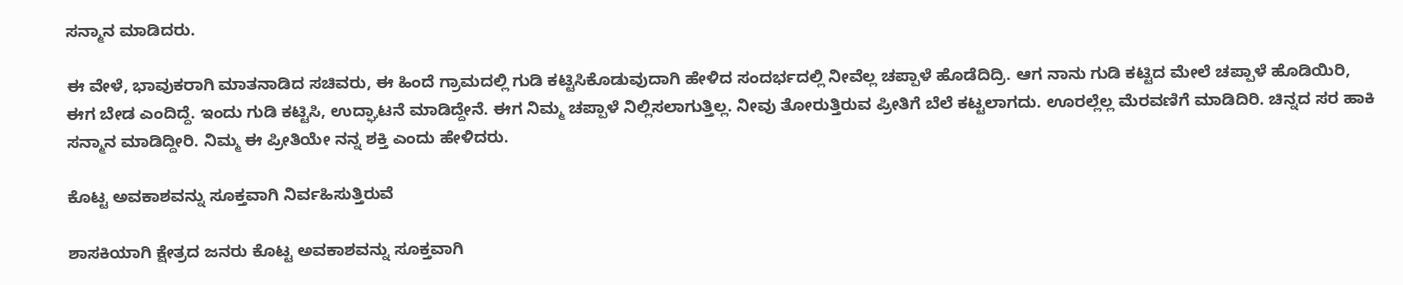ಸನ್ಮಾನ ಮಾಡಿದರು.

ಈ ವೇಳೆ, ಭಾವುಕರಾಗಿ ಮಾತನಾಡಿದ ಸಚಿವರು, ಈ ಹಿಂದೆ ಗ್ರಾಮದಲ್ಲಿ ಗುಡಿ ಕಟ್ಟಿಸಿಕೊಡುವುದಾಗಿ ಹೇಳಿದ ಸಂದರ್ಭದಲ್ಲಿ ನೀವೆಲ್ಲ ಚಪ್ಪಾಳೆ ಹೊಡೆದಿದ್ರಿ. ಆಗ ನಾನು ಗುಡಿ ಕಟ್ಟಿದ ಮೇಲೆ ಚಪ್ಪಾಳೆ ಹೊಡಿಯಿರಿ, ಈಗ ಬೇಡ ಎಂದಿದ್ದೆ. ಇಂದು ಗುಡಿ ಕಟ್ಟಿಸಿ, ಉದ್ಘಾಟನೆ ಮಾಡಿದ್ದೇನೆ. ಈಗ ನಿಮ್ಮ ಚಪ್ಪಾಳೆ ನಿಲ್ಲಿಸಲಾಗುತ್ತಿಲ್ಲ. ನೀವು ತೋರುತ್ತಿರುವ ಪ್ರೀತಿಗೆ ಬೆಲೆ ಕಟ್ಟಲಾಗದು. ಊರಲ್ಲೆಲ್ಲ ಮೆರವಣಿಗೆ ಮಾಡಿದಿರಿ. ಚಿನ್ನದ ಸರ ಹಾಕಿ ಸನ್ಮಾನ ಮಾಡಿದ್ದೀರಿ. ನಿಮ್ಮ ಈ ಪ್ರೀತಿಯೇ ನನ್ನ ಶಕ್ತಿ ಎಂದು ಹೇಳಿದರು.

ಕೊಟ್ಟ ಅವಕಾಶವನ್ನು ಸೂಕ್ತವಾಗಿ ನಿರ್ವಹಿಸುತ್ತಿರುವೆ

ಶಾಸಕಿಯಾಗಿ ಕ್ಷೇತ್ರದ ಜನರು ಕೊಟ್ಟ ಅವಕಾಶವನ್ನು ಸೂಕ್ತವಾಗಿ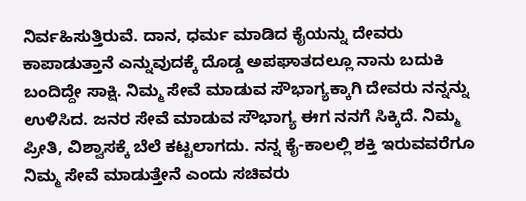ನಿರ್ವಹಿಸುತ್ತಿರುವೆ. ದಾನ, ಧರ್ಮ ಮಾಡಿದ ಕೈಯನ್ನು ದೇವರು ಕಾಪಾಡುತ್ತಾನೆ ಎನ್ನುವುದಕ್ಕೆ ದೊಡ್ಡ ಅಪಘಾತದಲ್ಲೂ ನಾನು ಬದುಕಿ ಬಂದಿದ್ದೇ ಸಾಕ್ಷಿ. ನಿಮ್ಮ ಸೇವೆ ಮಾಡುವ ಸೌಭಾಗ್ಯಕ್ಕಾಗಿ ದೇವರು ನನ್ನನ್ನು ಉಳಿಸಿದ. ಜನರ‌ ಸೇವೆ ಮಾಡುವ ಸೌಭಾಗ್ಯ ಈಗ ನನಗೆ ಸಿಕ್ಕಿದೆ. ನಿಮ್ಮ ಪ್ರೀತಿ, ವಿಶ್ವಾಸಕ್ಕೆ ಬೆಲೆ ಕಟ್ಟಲಾಗದು. ನನ್ನ ಕೈ-ಕಾಲಲ್ಲಿ ಶಕ್ತಿ ಇರುವವರೆಗೂ ನಿಮ್ಮ ಸೇವೆ ಮಾಡುತ್ತೇನೆ ಎಂದು ಸಚಿವರು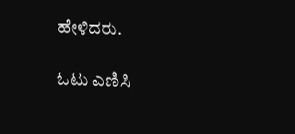ಹೇಳಿದರು.

ಓಟು ಎಣಿಸಿ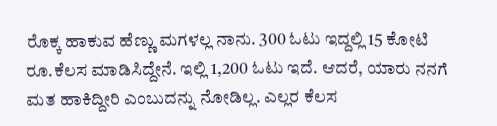ರೊಕ್ಕ ಹಾಕುವ ಹೆಣ್ಣು ಮಗಳಲ್ಲ ನಾನು. 300 ಓಟು ಇದ್ದಲ್ಲಿ 15 ಕೋಟಿ ರೂ.ಕೆಲಸ ಮಾಡಿಸಿದ್ದೇನೆ. ಇಲ್ಲಿ 1,200 ಓಟು ಇದೆ. ಆದರೆ, ಯಾರು ನನಗೆ ಮತ ಹಾಕಿದ್ದೀರಿ ಎಂಬುದನ್ನು ನೋಡಿಲ್ಲ. ಎಲ್ಲರ ಕೆಲಸ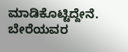ಮಾಡಿಕೊಟ್ಟಿದ್ದೇನೆ. ಬೇರೆಯವರ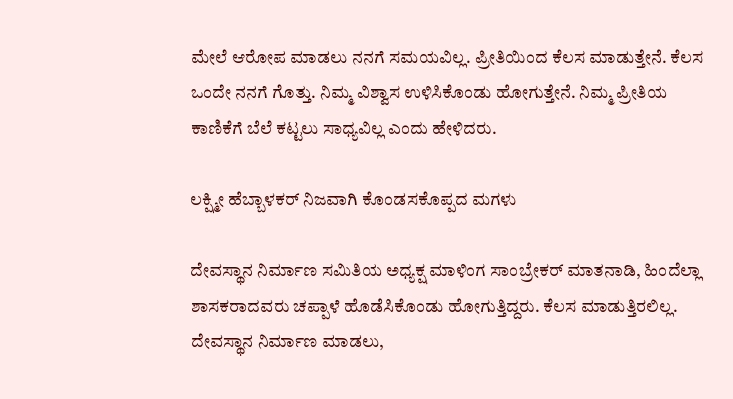ಮೇಲೆ ಆರೋಪ ಮಾಡಲು ನನಗೆ ಸಮಯವಿಲ್ಲ. ಪ್ರೀತಿಯಿಂದ ಕೆಲಸ ಮಾಡುತ್ತೇನೆ. ಕೆಲಸ ಒಂದೇ ನನಗೆ ಗೊತ್ತು. ನಿಮ್ಮ ವಿಶ್ವಾಸ ಉಳಿಸಿಕೊಂಡು ಹೋಗುತ್ತೇನೆ. ನಿಮ್ಮ ಪ್ರೀತಿಯ ಕಾಣಿಕೆಗೆ ಬೆಲೆ ಕಟ್ಟಲು ಸಾಧ್ಯವಿಲ್ಲ ಎಂದು ಹೇಳಿದರು.

ಲಕ್ಷ್ಮೀ ಹೆಬ್ಬಾಳಕರ್ ನಿಜವಾಗಿ ಕೊಂಡಸಕೊಪ್ಪದ ಮಗಳು

ದೇವಸ್ಥಾನ ನಿರ್ಮಾಣ ಸಮಿತಿಯ ಅಧ್ಯಕ್ಷ ಮಾಳಿಂಗ ಸಾಂಬ್ರೇಕರ್ ಮಾತನಾಡಿ, ಹಿಂದೆಲ್ಲಾ ಶಾಸಕರಾದವರು ಚಪ್ಪಾಳೆ ಹೊಡೆಸಿಕೊಂಡು ಹೋಗುತ್ತಿದ್ದರು. ಕೆಲಸ ಮಾಡುತ್ತಿರಲಿಲ್ಲ. ದೇವಸ್ಥಾನ ನಿರ್ಮಾಣ ಮಾಡಲು,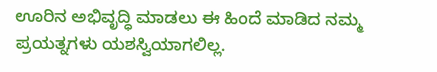ಊರಿನ ಅಭಿವೃದ್ಧಿ ಮಾಡಲು ಈ ಹಿಂದೆ ಮಾಡಿದ ನಮ್ಮ ಪ್ರಯತ್ನಗಳು ಯಶಸ್ವಿಯಾಗಲಿಲ್ಲ.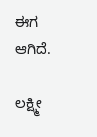ಈಗ ಆಗಿದೆ.

ಲಕ್ಷ್ಮೀ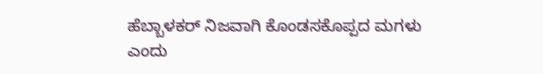ಹೆಬ್ಬಾಳಕರ್ ನಿಜವಾಗಿ ಕೊಂಡಸಕೊಪ್ಪದ ಮಗಳು ಎಂದು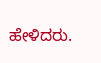ಹೇಳಿದರು.